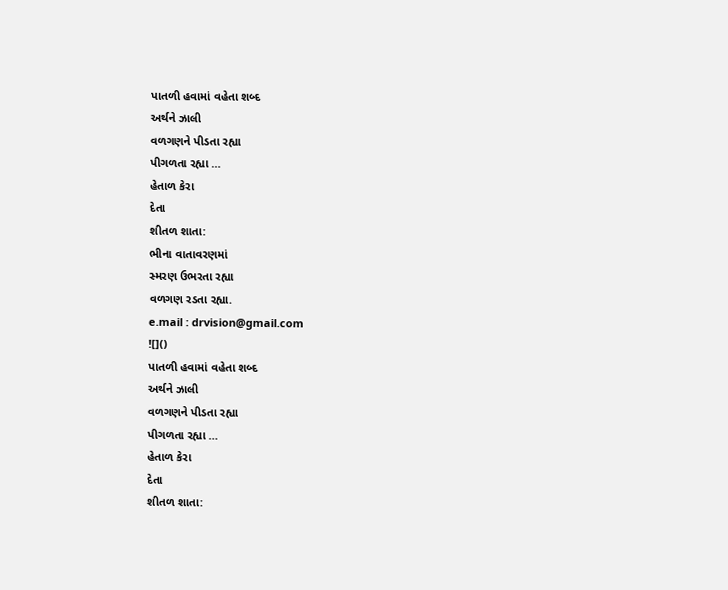પાતળી હવામાં વહેતા શબ્દ
અર્થને ઝાલી
વળગણને પીડતા રહ્યા
પીગળતા રહ્યા …
હેતાળ કેરા
દેતા
શીતળ શાતા:
ભીના વાતાવરણમાં
સ્મરણ ઉભરતા રહ્યા
વળગણ રડતા રહ્યા.
e.mail : drvision@gmail.com
![]()
પાતળી હવામાં વહેતા શબ્દ
અર્થને ઝાલી
વળગણને પીડતા રહ્યા
પીગળતા રહ્યા …
હેતાળ કેરા
દેતા
શીતળ શાતા: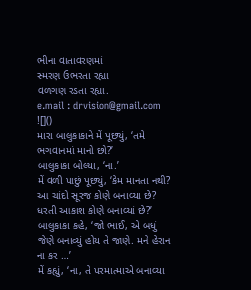ભીના વાતાવરણમાં
સ્મરણ ઉભરતા રહ્યા
વળગણ રડતા રહ્યા.
e.mail : drvision@gmail.com
![]()
મારા બાલુકાકાને મેં પૂછ્યું, ‘તમે ભગવાનમાં માનો છો?’
બાલુકાકા બોલ્યા, ‘ના.’
મેં વળી પાછું પૂછ્યું, ‘કેમ માનતા નથી? આ ચાંદો સૂરજ કોણે બનાવ્યા છે? ધરતી આકાશ કોણે બનાવ્યાં છે?’
બાલુકાકા કહે, ‘જો ભાઈ, એ બધું જેણે બનાવ્યું હોય તે જાણે. મને હેરાન ના કર …’
મેં કહ્યું, ‘ના, તે પરમાત્માએ બનાવ્યા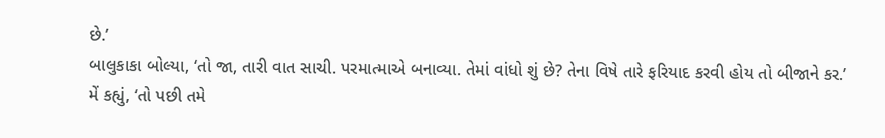છે.’
બાલુકાકા બોલ્યા, ‘તો જા, તારી વાત સાચી. પરમાત્માએ બનાવ્યા. તેમાં વાંધો શું છે? તેના વિષે તારે ફરિયાદ કરવી હોય તો બીજાને કર.’
મેં કહ્યું, ‘તો પછી તમે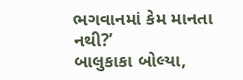ભગવાનમાં કેમ માનતા નથી?’
બાલુકાકા બોલ્યા,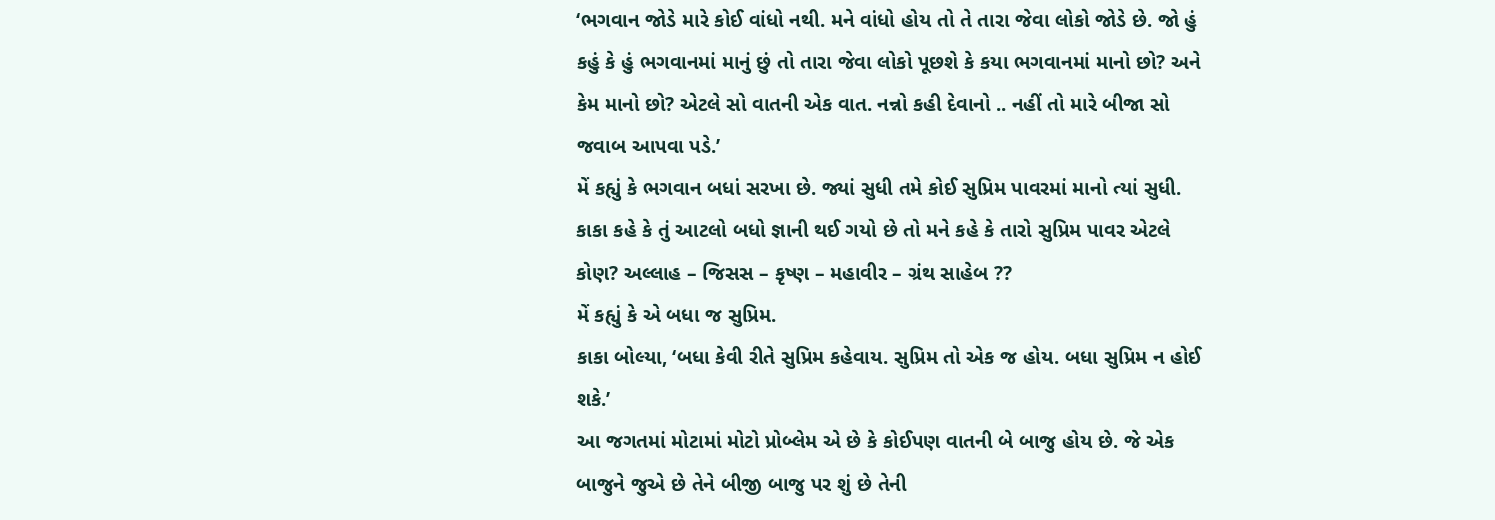‘ભગવાન જોડે મારે કોઈ વાંધો નથી. મને વાંધો હોય તો તે તારા જેવા લોકો જોડે છે. જો હું કહું કે હું ભગવાનમાં માનું છું તો તારા જેવા લોકો પૂછશે કે કયા ભગવાનમાં માનો છો? અને કેમ માનો છો? એટલે સો વાતની એક વાત. નન્નો કહી દેવાનો .. નહીં તો મારે બીજા સો જવાબ આપવા પડે.’
મેં કહ્યું કે ભગવાન બધાં સરખા છે. જ્યાં સુધી તમે કોઈ સુપ્રિમ પાવરમાં માનો ત્યાં સુધી.
કાકા કહે કે તું આટલો બધો જ્ઞાની થઈ ગયો છે તો મને કહે કે તારો સુપ્રિમ પાવર એટલે કોણ? અલ્લાહ – જિસસ – કૃષ્ણ – મહાવીર – ગ્રંથ સાહેબ ??
મેં કહ્યું કે એ બધા જ સુપ્રિમ.
કાકા બોલ્યા, ‘બધા કેવી રીતે સુપ્રિમ કહેવાય. સુપ્રિમ તો એક જ હોય. બધા સુપ્રિમ ન હોઈ શકે.’
આ જગતમાં મોટામાં મોટો પ્રોબ્લેમ એ છે કે કોઈપણ વાતની બે બાજુ હોય છે. જે એક બાજુને જુએ છે તેને બીજી બાજુ પર શું છે તેની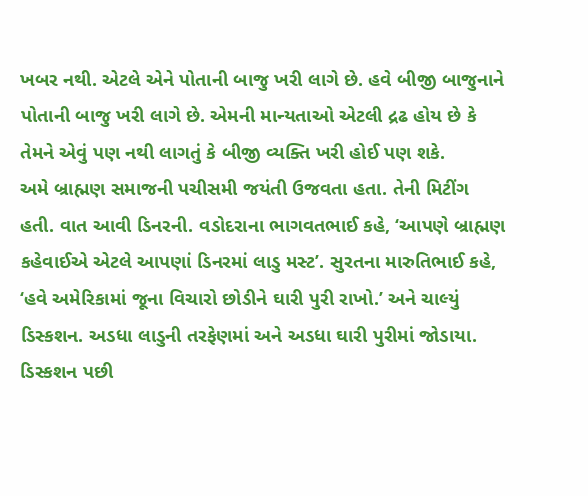ખબર નથી. એટલે એને પોતાની બાજુ ખરી લાગે છે. હવે બીજી બાજુનાને પોતાની બાજુ ખરી લાગે છે. એમની માન્યતાઓ એટલી દ્રઢ હોય છે કે તેમને એવું પણ નથી લાગતું કે બીજી વ્યક્તિ ખરી હોઈ પણ શકે.
અમે બ્રાહ્મણ સમાજની પચીસમી જયંતી ઉજવતા હતા. તેની મિટીંગ હતી. વાત આવી ડિનરની. વડોદરાના ભાગવતભાઈ કહે, ‘આપણે બ્રાહ્મણ કહેવાઈએ એટલે આપણાં ડિનરમાં લાડુ મસ્ટ’. સુરતના મારુતિભાઈ કહે, ‘હવે અમેરિકામાં જૂના વિચારો છોડીને ઘારી પુરી રાખો.’ અને ચાલ્યું ડિસ્કશન. અડધા લાડુની તરફેણમાં અને અડધા ઘારી પુરીમાં જોડાયા. ડિસ્કશન પછી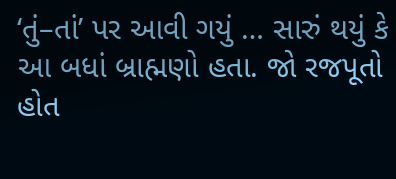‘તું–તાં’ પર આવી ગયું … સારું થયું કે આ બધાં બ્રાહ્મણો હતા. જો રજપૂતો હોત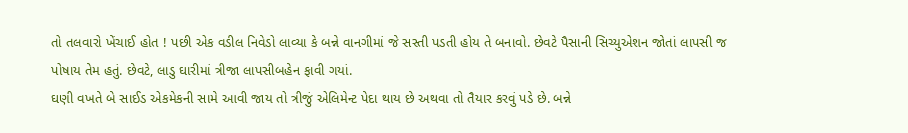તો તલવારો ખેંચાઈ હોત ! પછી એક વડીલ નિવેડો લાવ્યા કે બન્ને વાનગીમાં જે સસ્તી પડતી હોય તે બનાવો. છેવટે પૈસાની સિચ્યુએશન જોતાં લાપસી જ પોષાય તેમ હતું. છેવટે, લાડુ ઘારીમાં ત્રીજા લાપસીબહેન ફાવી ગયાં.
ઘણી વખતે બે સાઈડ એકમેકની સામે આવી જાય તો ત્રીજું એલિમેન્ટ પેદા થાય છે અથવા તો તૈયાર કરવું પડે છે. બન્ને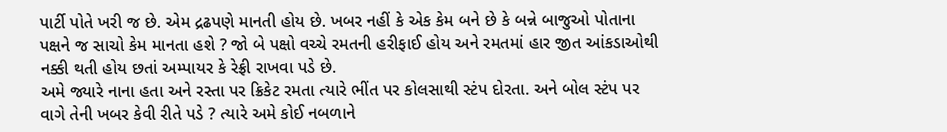પાર્ટી પોતે ખરી જ છે. એમ દ્રઢપણે માનતી હોય છે. ખબર નહીં કે એક કેમ બને છે કે બન્ને બાજુઓ પોતાના પક્ષને જ સાચો કેમ માનતા હશે ? જો બે પક્ષો વચ્ચે રમતની હરીફાઈ હોય અને રમતમાં હાર જીત આંકડાઓથી નક્કી થતી હોય છતાં અમ્પાયર કે રેફ્રી રાખવા પડે છે.
અમે જ્યારે નાના હતા અને રસ્તા પર ક્રિકેટ રમતા ત્યારે ભીંત પર કોલસાથી સ્ટંપ દોરતા. અને બોલ સ્ટંપ પર વાગે તેની ખબર કેવી રીતે પડે ? ત્યારે અમે કોઈ નબળાને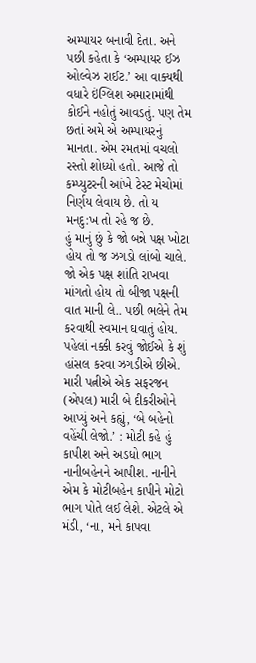અમ્પાયર બનાવી દેતા. અને પછી કહેતા કે ‘અમ્પાયર ઈઝ ઓલ્વેઝ રાઈટ.’ આ વાક્યથી વધારે ઇંગ્લિશ અમારામાંથી કોઈને નહોતું આવડતું. પણ તેમ છતાં અમે એ અમ્પાયરનું માનતા. એમ રમતમાં વચલો રસ્તો શોધ્યો હતો. આજે તો કમ્પ્યુટરની આંખે ટેસ્ટ મેચોમાં નિર્ણય લેવાય છે. તો ય મનદુ:ખ તો રહે જ છે.
હું માનું છું કે જો બન્ને પક્ષ ખોટા હોય તો જ ઝગડો લાંબો ચાલે. જો એક પક્ષ શાંતિ રાખવા માંગતો હોય તો બીજા પક્ષની વાત માની લે.. પછી ભલેને તેમ કરવાથી સ્વમાન ઘવાતું હોય. પહેલાં નક્કી કરવું જોઈએ કે શું હાંસલ કરવા ઝગડીએ છીએ.
મારી પત્નીએ એક સફરજન (એપલ) મારી બે દીકરીઓને આપ્યું અને કહ્યું, ‘બે બહેનો વહેંચી લેજો.’ : મોટી કહે હું કાપીશ અને અડધો ભાગ નાનીબહેનને આપીશ. નાનીને એમ કે મોટીબહેન કાપીને મોટો ભાગ પોતે લઈ લેશે. એટલે એ મંડી, ‘ના, મને કાપવા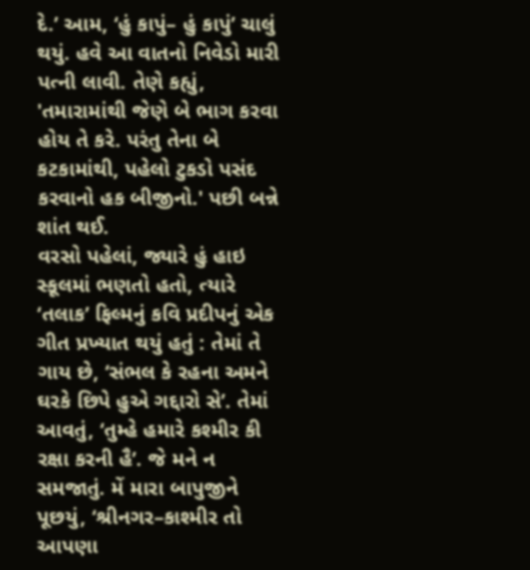દે.’ આમ, ‘હું કાપું– હું કાપું’ ચાલું થયું. હવે આ વાતનો નિવેડો મારી પત્ની લાવી. તેણે કહ્યું, 'તમારામાંથી જેણે બે ભાગ કરવા હોય તે કરે. પરંતુ તેના બે કટકામાંથી, પહેલો ટુકડો પસંદ કરવાનો હક બીજીનો.' પછી બન્ને શાંત થઈ.
વરસો પહેલાં, જ્યારે હું હાઇ સ્કૂલમાં ભણતો હતો, ત્યારે ‘તલાક’ ફિલ્મનું કવિ પ્રદીપનું એક ગીત પ્રખ્યાત થયું હતું : તેમાં તે ગાય છે, ‘સંભલ કે રહના અમને ઘરકે છિપે હુએ ગદ્દારો સે’. તેમાં આવતું, ‘તુમ્હે હમારે કશ્મીર કી રક્ષા કરની હૈ’. જે મને ન સમજાતું. મેં મારા બાપુજીને પૂછયું, ‘શ્રીનગર–કાશ્મીર તો આપણા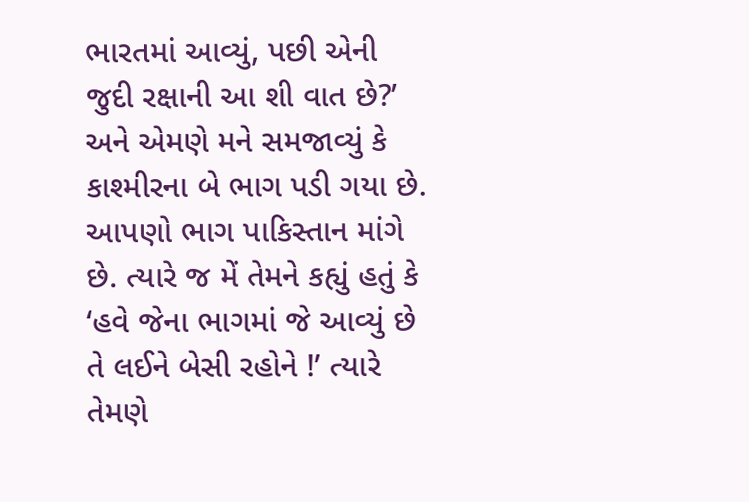ભારતમાં આવ્યું, પછી એની જુદી રક્ષાની આ શી વાત છે?’ અને એમણે મને સમજાવ્યું કે કાશ્મીરના બે ભાગ પડી ગયા છે. આપણો ભાગ પાકિસ્તાન માંગે છે. ત્યારે જ મેં તેમને કહ્યું હતું કે ‘હવે જેના ભાગમાં જે આવ્યું છે તે લઈને બેસી રહોને !’ ત્યારે તેમણે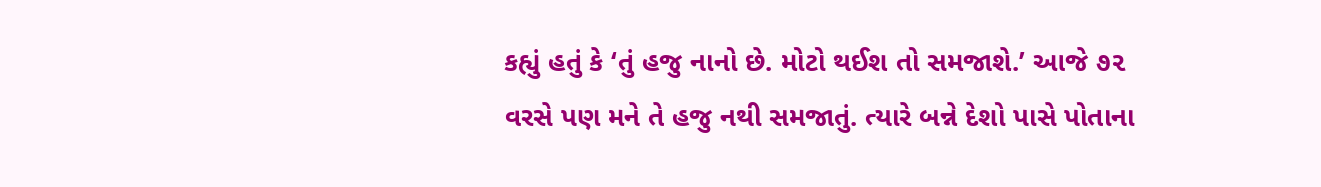કહ્યું હતું કે ‘તું હજુ નાનો છે. મોટો થઈશ તો સમજાશે.’ આજે ૭૨ વરસે પણ મને તે હજુ નથી સમજાતું. ત્યારે બન્ને દેશો પાસે પોતાના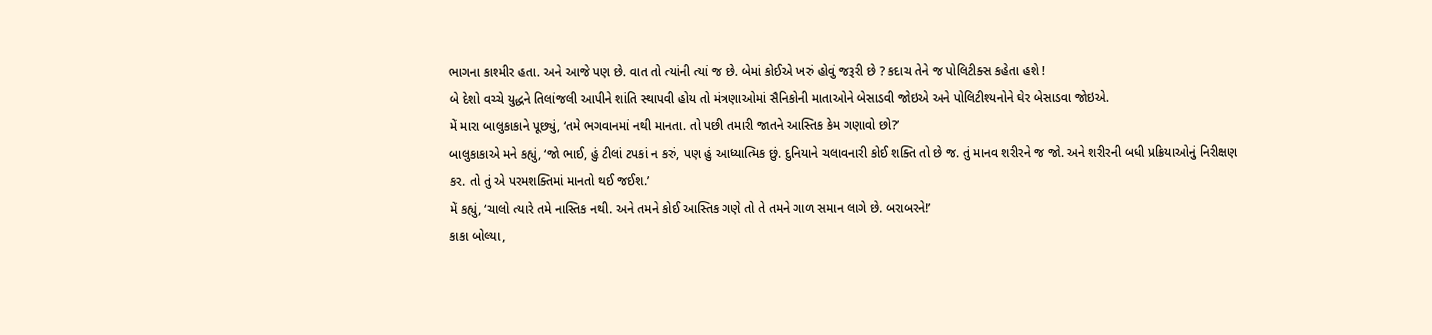ભાગના કાશ્મીર હતા. અને આજે પણ છે. વાત તો ત્યાંની ત્યાં જ છે. બેમાં કોઈએ ખરું હોવું જરૂરી છે ? કદાચ તેને જ પોલિટીક્સ કહેતા હશે !
બે દેશો વચ્ચે યુદ્ધને તિલાંજલી આપીને શાંતિ સ્થાપવી હોય તો મંત્રણાઓમાં સૈનિકોની માતાઓને બેસાડવી જોઇએ અને પોલિટીશ્યનોને ઘેર બેસાડવા જોઇએ.
મેં મારા બાલુકાકાને પૂછ્યું, ‘તમે ભગવાનમાં નથી માનતા. તો પછી તમારી જાતને આસ્તિક કેમ ગણાવો છો?’
બાલુકાકાએ મને કહ્યું, ‘જો ભાઈ, હું ટીલાં ટપકાં ન કરું, પણ હું આધ્યાત્મિક છું. દુનિયાને ચલાવનારી કોઈ શક્તિ તો છે જ. તું માનવ શરીરને જ જો. અને શરીરની બધી પ્રક્રિયાઓનું નિરીક્ષણ કર. તો તું એ પરમશક્તિમાં માનતો થઈ જઈશ.’
મેં કહ્યું, ‘ચાલો ત્યારે તમે નાસ્તિક નથી. અને તમને કોઈ આસ્તિક ગણે તો તે તમને ગાળ સમાન લાગે છે. બરાબરને!’
કાકા બોલ્યા,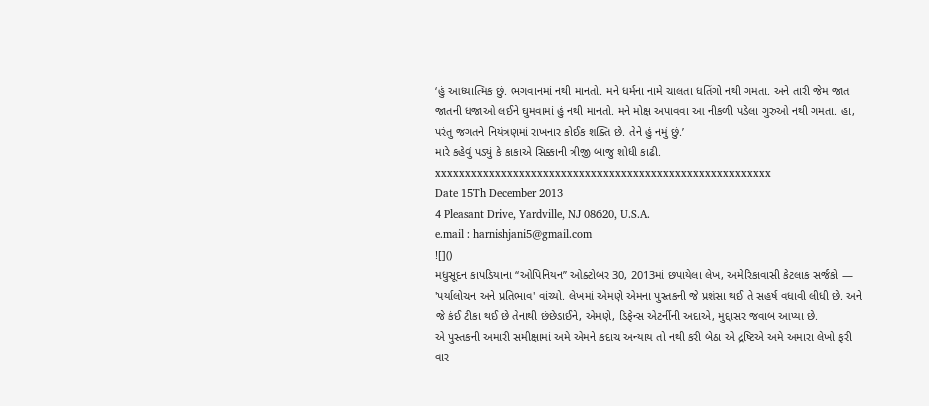‘હું આધ્યાત્મિક છું. ભગવાનમાં નથી માનતો. મને ધર્મના નામે ચાલતા ધતિંગો નથી ગમતા. અને તારી જેમ જાત જાતની ધજાઓ લઈને ઘુમવામાં હું નથી માનતો. મને મોક્ષ અપાવવા આ નીકળી પડેલા ગુરુઓ નથી ગમતા. હા, પરંતુ જગતને નિયંત્રણમાં રાખનાર કોઈક શક્તિ છે. તેને હું નમું છું.’
મારે કહેવું પડ્યું કે કાકાએ સિક્કાની ત્રીજી બાજુ શોધી કાઢી.
xxxxxxxxxxxxxxxxxxxxxxxxxxxxxxxxxxxxxxxxxxxxxxxxxxxxxxxx
Date 15Th December 2013
4 Pleasant Drive, Yardville, NJ 08620, U.S.A.
e.mail : harnishjani5@gmail.com
![]()
મધુસૂદન કાપડિયાના “ઓપિનિયન” ઓક્ટોબર 30, 2013માં છપાયેલા લેખ, અમેરિકાવાસી કેટલાક સર્જકો — 'પર્યાલોચન અને પ્રતિભાવ' વાંચ્યો. લેખમાં એમણે એમના પુસ્તકની જે પ્રશંસા થઈ તે સહર્ષ વધાવી લીધી છે. અને જે કંઈ ટીકા થઈ છે તેનાથી છંછેડાઈને, એમણે, ડિફેન્સ એટર્નીની અદાએ, મુદ્દાસર જવાબ આપ્યા છે.
એ પુસ્તકની અમારી સમીક્ષામાં અમે એમને કદાચ અન્યાય તો નથી કરી બેઠા એ દ્રષ્ટિએ અમે અમારા લેખો ફરી વાર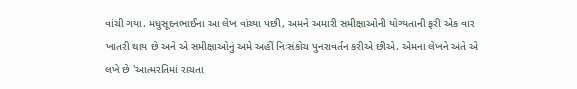વાંચી ગયા. મધુસૂદનભાઈના આ લેખ વાંચ્યા પછી, અમને અમારી સમીક્ષાઓની યોગ્યતાની ફરી એક વાર ખાતરી થાય છે અને એ સમીક્ષાઓનું અમે અહીં નિઃસંકોચ પુનરાવર્તન કરીએ છીએ. એમના લેખને અંતે એ લખે છે 'આત્મરતિમાં રાચતા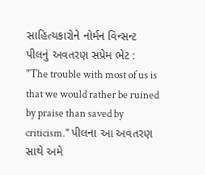સાહિત્યકારોને નોર્મન વિન્સન્ટ પીલનું અવતરણ સપ્રેમ ભેટ : "The trouble with most of us is that we would rather be ruined by praise than saved by criticism." પીલના આ અવતરણ સાથે અમે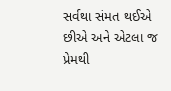સર્વથા સંમત થઈએ છીએ અને એટલા જ પ્રેમથી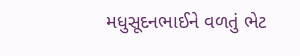મધુસૂદનભાઈને વળતું ભેટ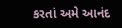કરતાં અમે આનંદ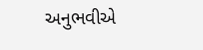અનુભવીએ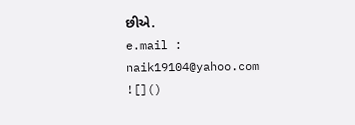છીએ.
e.mail : naik19104@yahoo.com
![]()